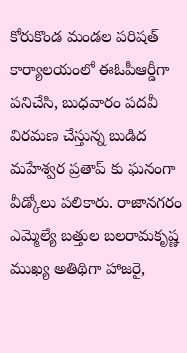కోరుకొండ మండల పరిషత్ కార్యాలయంలో ఈఓపీఆర్డీగా పనిచేసి, బుధవారం పదవీ విరమణ చేస్తున్న బుడిద మహేశ్వర ప్రతాప్ కు ఘనంగా వీడ్కోలు పలికారు. రాజానగరం ఎమ్మెల్యే బత్తుల బలరామకృష్ణ ముఖ్య అతిథిగా హాజరై,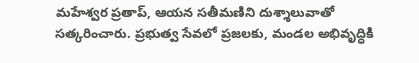మహేశ్వర ప్రతాప్, ఆయన సతీమణిని దుశ్శాలువాతో సత్కరించారు. ప్రభుత్వ సేవలో ప్రజలకు, మండల అభివృద్ధికి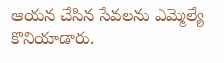ఆయన చేసిన సేవలను ఎమ్మెల్యే కొనియాడారు.